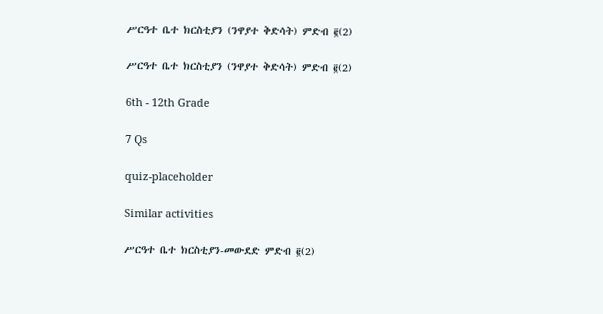ሥርዓተ ቤተ ክርስቲያን (ንዋያተ ቅድሳት) ምድብ ፪(2)

ሥርዓተ ቤተ ክርስቲያን (ንዋያተ ቅድሳት) ምድብ ፪(2)

6th - 12th Grade

7 Qs

quiz-placeholder

Similar activities

ሥርዓተ ቤተ ክርስቲያን-መውደድ ምድብ ፪(2)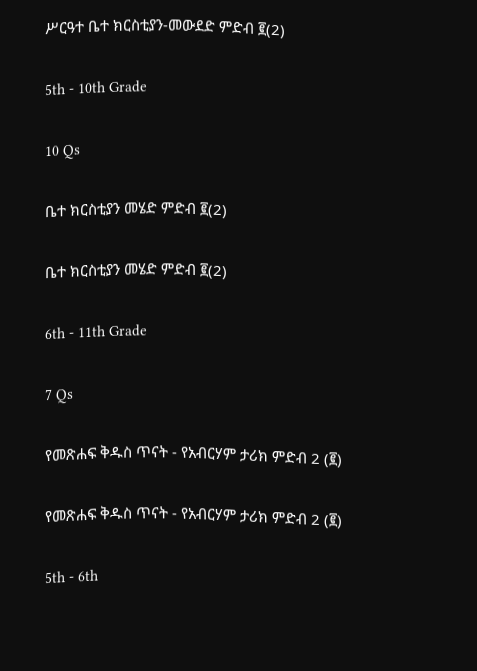ሥርዓተ ቤተ ክርስቲያን-መውደድ ምድብ ፪(2)

5th - 10th Grade

10 Qs

ቤተ ክርስቲያን መሄድ ምድብ ፪(2)

ቤተ ክርስቲያን መሄድ ምድብ ፪(2)

6th - 11th Grade

7 Qs

የመጽሐፍ ቅዱስ ጥናት - የአብርሃም ታሪክ ምድብ 2 (፪)

የመጽሐፍ ቅዱስ ጥናት - የአብርሃም ታሪክ ምድብ 2 (፪)

5th - 6th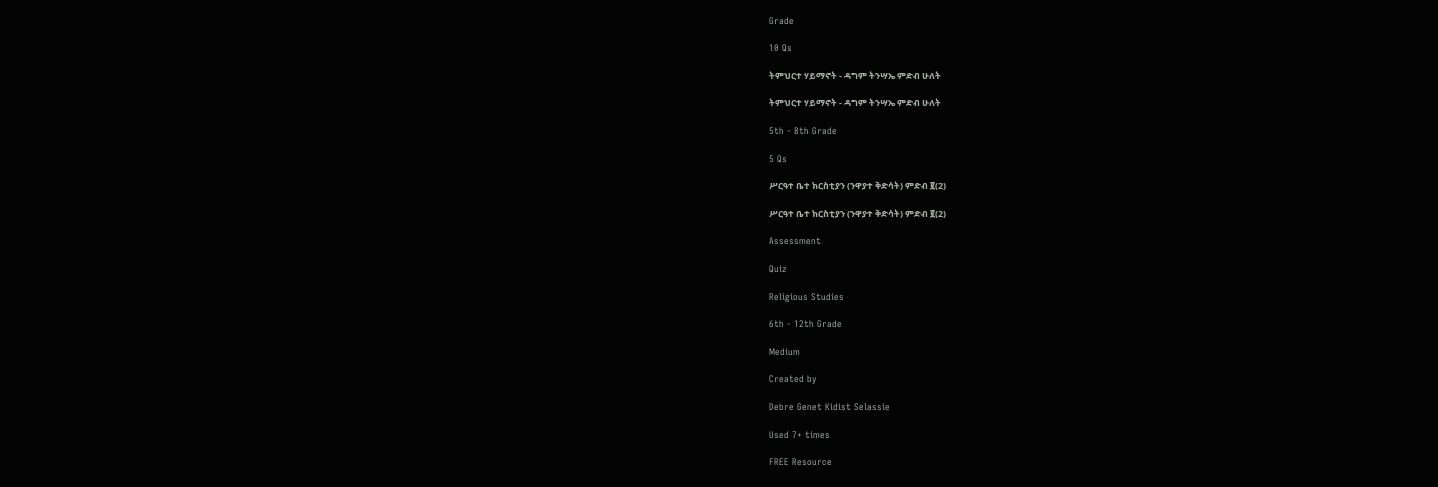Grade

10 Qs

ትምህርተ ሃይማኖት - ዳግም ትንሣኤ ምድብ ሁለት

ትምህርተ ሃይማኖት - ዳግም ትንሣኤ ምድብ ሁለት

5th - 8th Grade

5 Qs

ሥርዓተ ቤተ ክርስቲያን (ንዋያተ ቅድሳት) ምድብ ፪(2)

ሥርዓተ ቤተ ክርስቲያን (ንዋያተ ቅድሳት) ምድብ ፪(2)

Assessment

Quiz

Religious Studies

6th - 12th Grade

Medium

Created by

Debre Genet Kidist Selassie

Used 7+ times

FREE Resource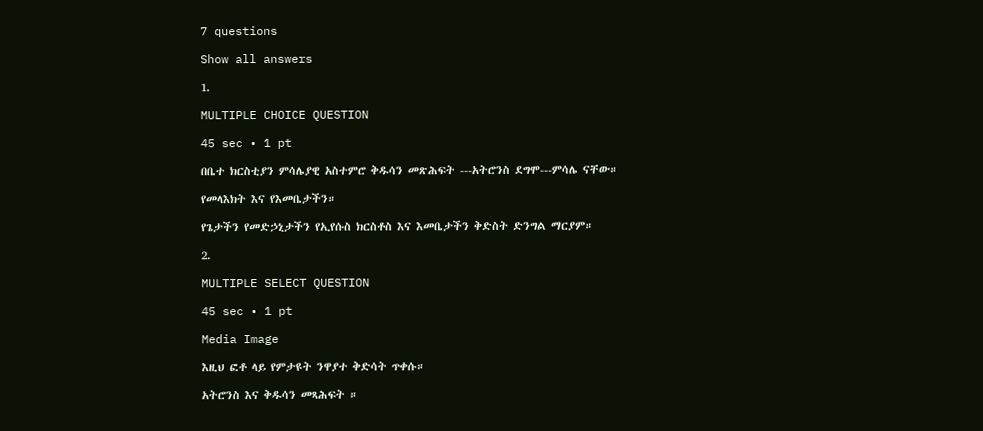7 questions

Show all answers

1.

MULTIPLE CHOICE QUESTION

45 sec • 1 pt

በቤተ ክርስቲያን ምሳሌያዊ አስተምሮ ቅዱሳን መጽሕፍት ---አትሮንስ ደግሞ---ምሳሌ ናቸው።

የመላእክት እና የእመቤታችን።

የጌታችን የመድኃኒታችን የኢየሱስ ክርስቶስ እና እመቤታችን ቅድስት ድንግል ማርያም።

2.

MULTIPLE SELECT QUESTION

45 sec • 1 pt

Media Image

እዚህ ፎቶ ላይ የምታዩት ንዋያተ ቅድሳት ጥቀሱ።

አትሮንስ እና ቅዱሳን መጻሕፍት ።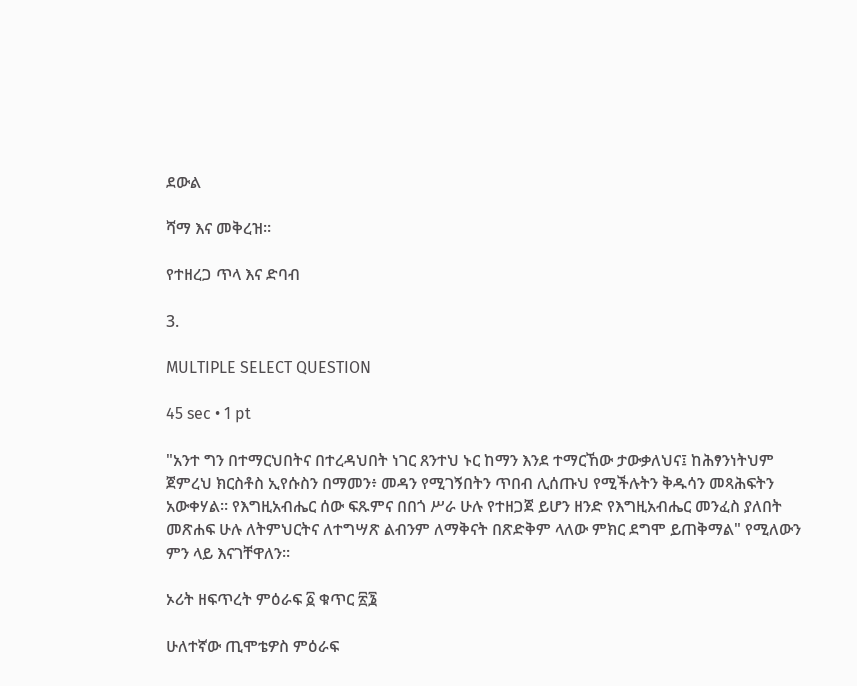ደውል

ሻማ እና መቅረዝ።

የተዘረጋ ጥላ እና ድባብ

3.

MULTIPLE SELECT QUESTION

45 sec • 1 pt

"አንተ ግን በተማርህበትና በተረዳህበት ነገር ጸንተህ ኑር ከማን እንደ ተማርኸው ታውቃለህና፤ ከሕፃንነትህም ጀምረህ ክርስቶስ ኢየሱስን በማመን፥ መዳን የሚገኝበትን ጥበብ ሊሰጡህ የሚችሉትን ቅዱሳን መጻሕፍትን አውቀሃል። የእግዚአብሔር ሰው ፍጹምና በበጎ ሥራ ሁሉ የተዘጋጀ ይሆን ዘንድ የእግዚአብሔር መንፈስ ያለበት መጽሐፍ ሁሉ ለትምህርትና ለተግሣጽ ልብንም ለማቅናት በጽድቅም ላለው ምክር ደግሞ ይጠቅማል" የሚለውን ምን ላይ እናገቸዋለን።

ኦሪት ዘፍጥረት ምዕራፍ ፩ ቁጥር ፳፮

ሁለተኛው ጢሞቴዎስ ምዕራፍ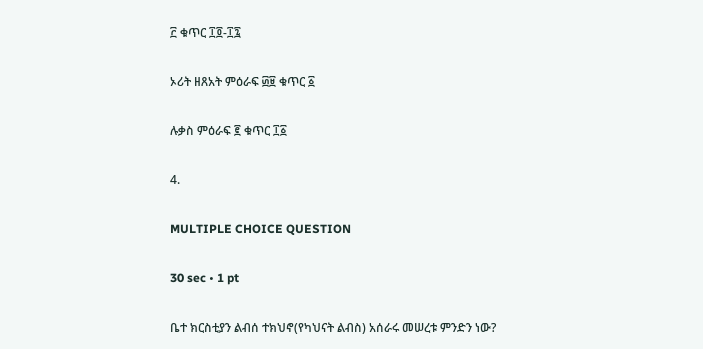፫ ቁጥር ፲፬-፲፯

ኦሪት ዘጸአት ምዕራፍ ፴፱ ቁጥር ፩

ሉቃስ ምዕራፍ ፪ ቁጥር ፲፩

4.

MULTIPLE CHOICE QUESTION

30 sec • 1 pt

ቤተ ክርስቲያን ልብሰ ተክህኖ(የካህናት ልብስ) አሰራሩ መሠረቱ ምንድን ነው?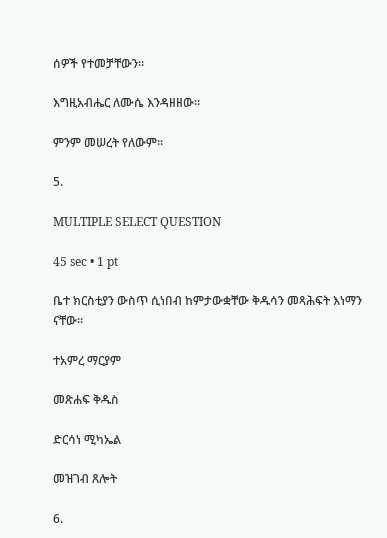ሰዎች የተመቻቸውን።

እግዚአብሔር ለሙሴ እንዳዘዘው።

ምንም መሠረት የለውም።

5.

MULTIPLE SELECT QUESTION

45 sec • 1 pt

ቤተ ክርስቲያን ውስጥ ሲነበብ ከምታውቋቸው ቅዱሳን መጻሕፍት እነማን ናቸው።

ተአምረ ማርያም

መጽሐፍ ቅዱስ

ድርሳነ ሚካኤል

መዝገብ ጸሎት

6.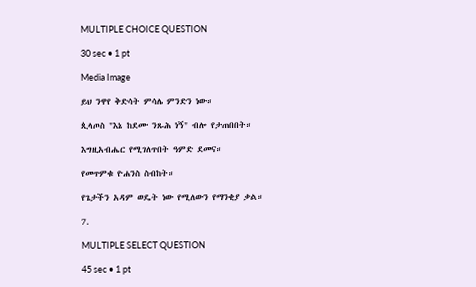MULTIPLE CHOICE QUESTION

30 sec • 1 pt

Media Image

ይህ ንዋየ ቅድሳት ምሳሌ ምንድን ነው።

ጲላጦስ "እኔ ከደሙ ንጹሕ ነኝ" ብሎ የታጠበበት።

እግዚአብሔር የሚገለጥበት ዓምድ ደመና።

የመጥምቁ ዮሐንስ ስብከት።

የጌታችን አዳም ወዴት ነው የሚለውን የማንቂያ ቃል።

7.

MULTIPLE SELECT QUESTION

45 sec • 1 pt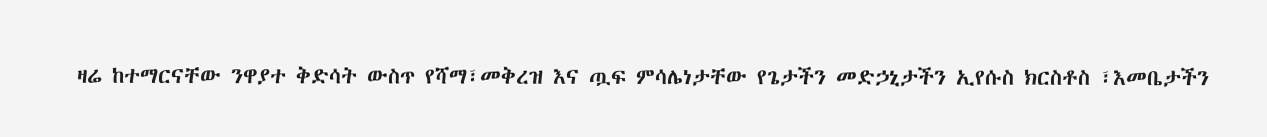ዛሬ ከተማርናቸው ንዋያተ ቅድሳት ውስጥ የሻማ፣መቅረዝ እና ጧፍ ምሳሌነታቸው የጌታችን መድኃኒታችን ኢየሱስ ክርስቶስ ፣እመቤታችን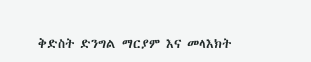ቅድስት ድንግል ማርያም እና መላእክት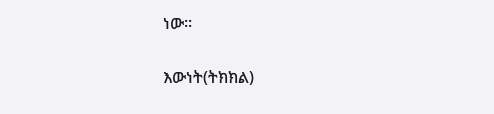ነው።

እውነት(ትክክል)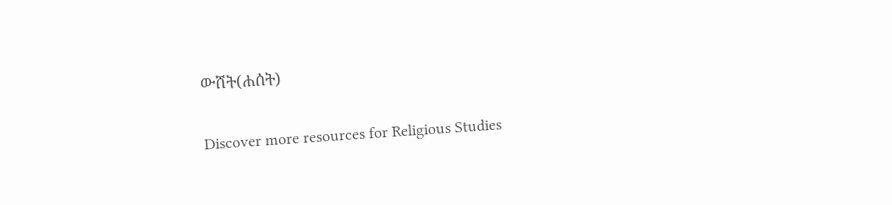ውሸት(ሐሰት)

Discover more resources for Religious Studies